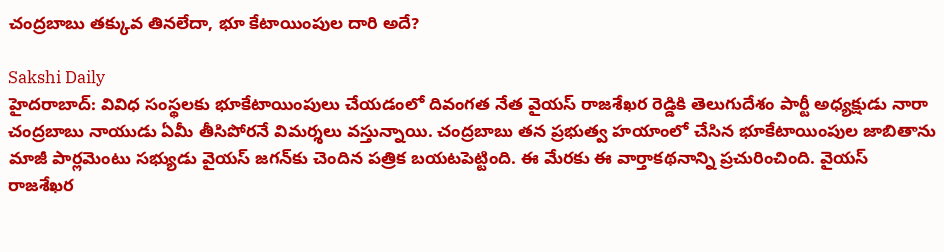చంద్రబాబు తక్కువ తినలేదా, భూ కేటాయింపుల దారి అదే?

Sakshi Daily
హైదరాబాద్: వివిధ సంస్థలకు భూకేటాయింపులు చేయడంలో దివంగత నేత వైయస్ రాజశేఖర రెడ్డికి తెలుగుదేశం పార్టీ అధ్యక్షుడు నారా చంద్రబాబు నాయుడు ఏమీ తీసిపోరనే విమర్శలు వస్తున్నాయి. చంద్రబాబు తన ప్రభుత్వ హయాంలో చేసిన భూకేటాయింపుల జాబితాను మాజీ పార్లమెంటు సభ్యుడు వైయస్ జగన్‌కు చెందిన పత్రిక బయటపెట్టింది. ఈ మేరకు ఈ వార్తాకథనాన్ని ప్రచురించింది. వైయస్ రాజశేఖర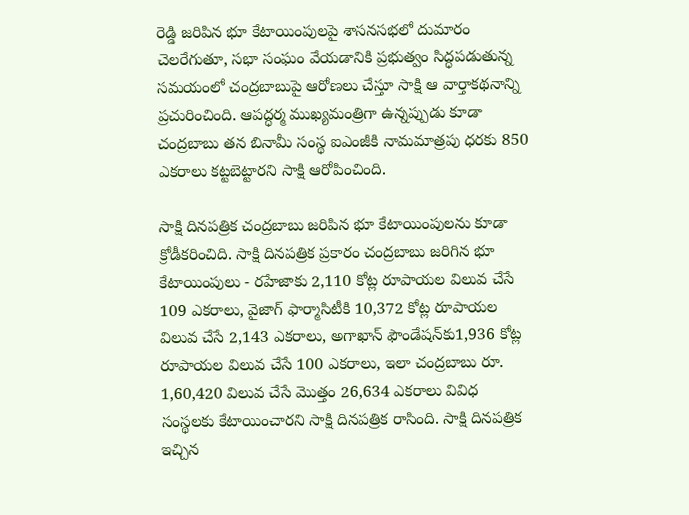రెడ్డి జరిపిన భూ కేటాయింపులపై శాసనసభలో దుమారం చెలరేగుతూ, సభా సంఘం వేయడానికి ప్రభుత్వం సిద్ధపడుతున్న సమయంలో చంద్రబాబుపై ఆరోణలు చేస్తూ సాక్షి ఆ వార్తాకథనాన్ని ప్రచురించింది. ఆపద్ధర్మ ముఖ్యమంత్రిగా ఉన్నప్పుడు కూడా చంద్రబాబు తన బినామీ సంస్థ ఐఎంజీకి నామమాత్రపు ధరకు 850 ఎకరాలు కట్టబెట్టారని సాక్షి ఆరోపించింది.

సాక్షి దినపత్రిక చంద్రబాబు జరిపిన భూ కేటాయింపులను కూడా క్రోడీకరించిది. సాక్షి దినపత్రిక ప్రకారం చంద్రబాబు జరిగిన భూ కేటాయింపులు - రహేజాకు 2,110 కోట్ల రూపాయల విలువ చేసే 109 ఎకరాలు, వైజాగ్ ఫార్మాసిటీకి 10,372 కోట్ల రూపాయల విలువ చేసే 2,143 ఎకరాలు, అగాఖాన్ ఫౌండేషన్‌కు1,936 కోట్ల రూపాయల విలువ చేసే 100 ఎకరాలు, ఇలా చంద్రబాబు రూ. 1,60,420 విలువ చేసే మొత్తం 26,634 ఎకరాలు వివిధ సంస్థలకు కేటాయించారని సాక్షి దినపత్రిక రాసింది. సాక్షి దినపత్రిక ఇచ్చిన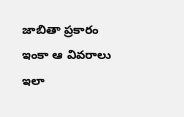జాబితా ప్రకారం ఇంకా ఆ వివరాలు ఇలా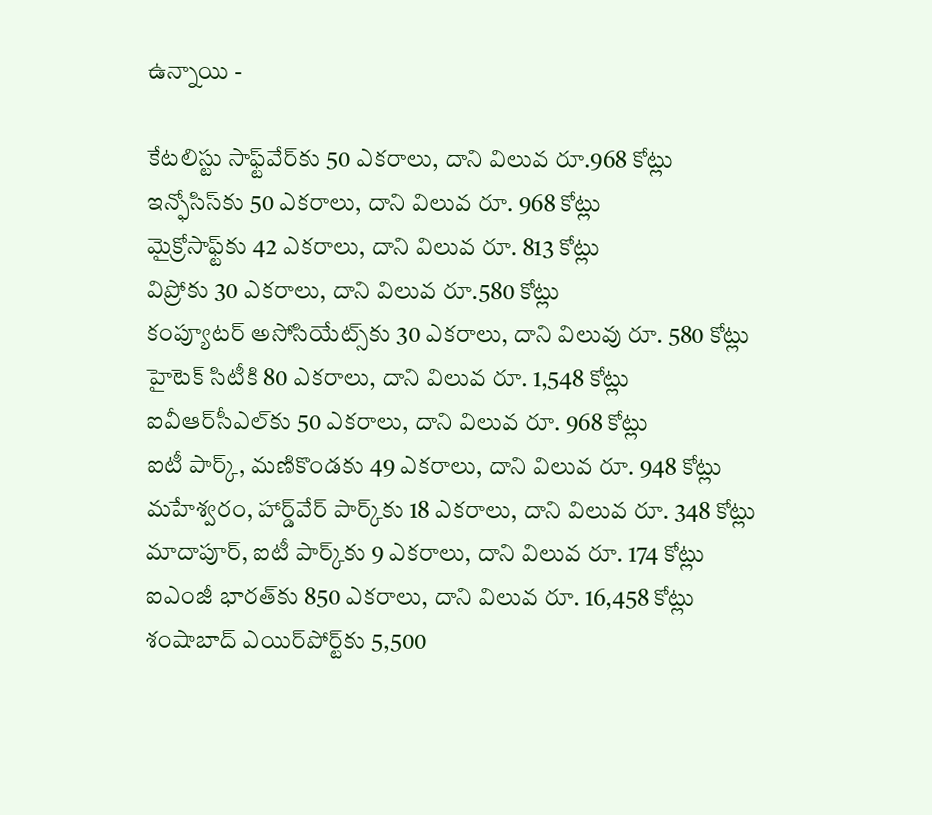ఉన్నాయి -

కేటలిస్టు సాఫ్ట్‌వేర్‌కు 50 ఎకరాలు, దాని విలువ రూ.968 కోట్లు
ఇన్ఫోసిస్‌కు 50 ఎకరాలు, దాని విలువ రూ. 968 కోట్లు
మైక్రోసాఫ్ట్‌కు 42 ఎకరాలు, దాని విలువ రూ. 813 కోట్లు
విప్రోకు 30 ఎకరాలు, దాని విలువ రూ.580 కోట్లు
కంప్యూటర్ అసోసియేట్స్‌కు 30 ఎకరాలు, దాని విలువు రూ. 580 కోట్లు
హైటెక్ సిటీకి 80 ఎకరాలు, దాని విలువ రూ. 1,548 కోట్లు
ఐవీఆర్‌సీఎల్‌కు 50 ఎకరాలు, దాని విలువ రూ. 968 కోట్లు
ఐటీ పార్క్, మణికొండకు 49 ఎకరాలు, దాని విలువ రూ. 948 కోట్లు
మహేశ్వరం, హార్డ్‌వేర్ పార్క్‌కు 18 ఎకరాలు, దాని విలువ రూ. 348 కోట్లు
మాదాపూర్, ఐటీ పార్క్‌కు 9 ఎకరాలు, దాని విలువ రూ. 174 కోట్లు
ఐఎంజీ భారత్‌కు 850 ఎకరాలు, దాని విలువ రూ. 16,458 కోట్లు
శంషాబాద్ ఎయిర్‌పోర్ట్‌కు 5,500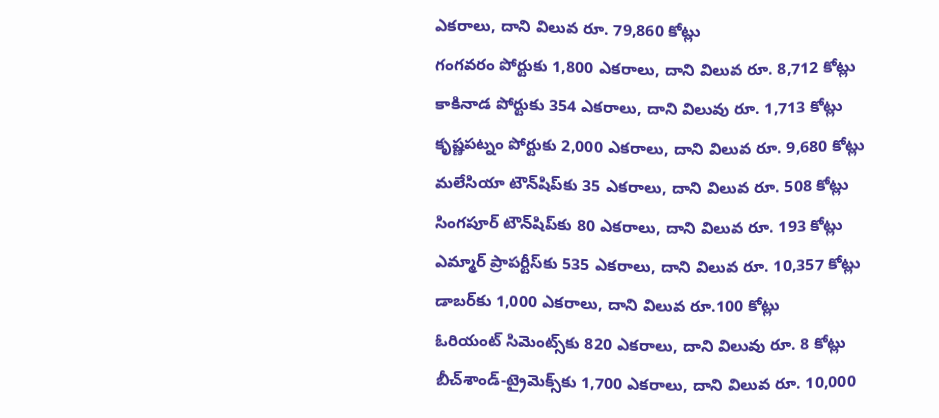ఎకరాలు, దాని విలువ రూ. 79,860 కోట్లు
గంగవరం పోర్టుకు 1,800 ఎకరాలు, దాని విలువ రూ. 8,712 కోట్లు
కాకినాడ పోర్టుకు 354 ఎకరాలు, దాని విలువు రూ. 1,713 కోట్లు
కృష్ణపట్నం పోర్టుకు 2,000 ఎకరాలు, దాని విలువ రూ. 9,680 కోట్లు
మలేసియా టౌన్‌షిప్‌కు 35 ఎకరాలు, దాని విలువ రూ. 508 కోట్లు
సింగపూర్ టౌన్‌షిప్‌కు 80 ఎకరాలు, దాని విలువ రూ. 193 కోట్లు
ఎమ్మార్ ప్రాపర్టీస్‌కు 535 ఎకరాలు, దాని విలువ రూ. 10,357 కోట్లు
డాబర్‌కు 1,000 ఎకరాలు, దాని విలువ రూ.100 కోట్లు
ఓరియంట్ సిమెంట్స్‌కు 820 ఎకరాలు, దాని విలువు రూ. 8 కోట్లు
బీచ్‌శాండ్-ట్రైమెక్స్‌కు 1,700 ఎకరాలు, దాని విలువ రూ. 10,000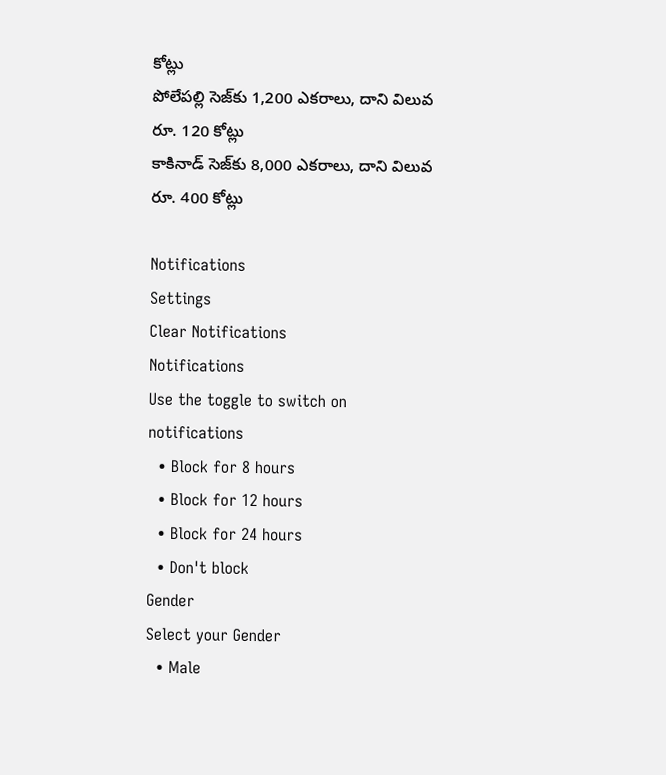కోట్లు
పోలేపల్లి సెజ్‌కు 1,200 ఎకరాలు, దాని విలువ రూ. 120 కోట్లు
కాకినాడ్ సెజ్‌కు 8,000 ఎకరాలు, దాని విలువ రూ. 400 కోట్లు

Notifications
Settings
Clear Notifications
Notifications
Use the toggle to switch on notifications
  • Block for 8 hours
  • Block for 12 hours
  • Block for 24 hours
  • Don't block
Gender
Select your Gender
  • Male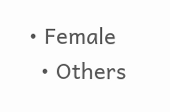• Female
  • Others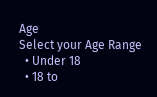Age
Select your Age Range
  • Under 18
  • 18 to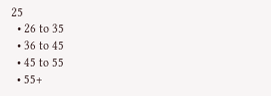25
  • 26 to 35
  • 36 to 45
  • 45 to 55
  • 55+